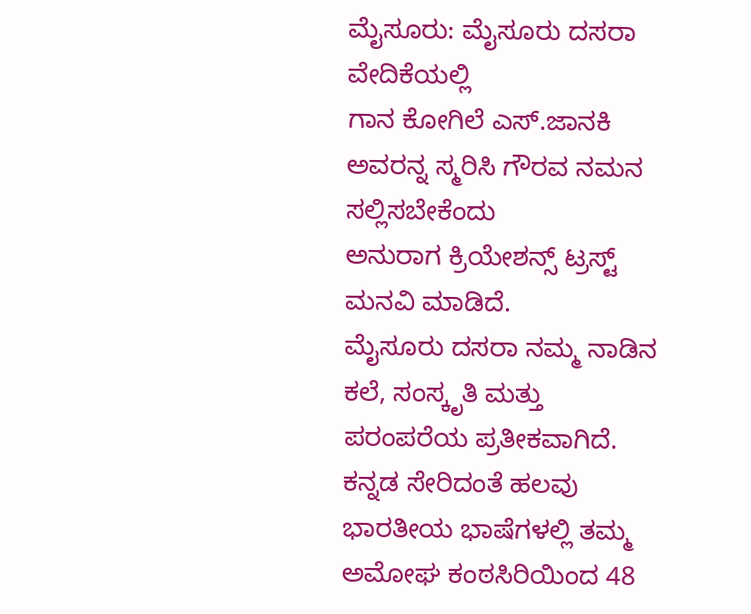ಮೈಸೂರು: ಮೈಸೂರು ದಸರಾ ವೇದಿಕೆಯಲ್ಲಿ
ಗಾನ ಕೋಗಿಲೆ ಎಸ್.ಜಾನಕಿ ಅವರನ್ನ ಸ್ಮರಿಸಿ ಗೌರವ ನಮನ ಸಲ್ಲಿಸಬೇಕೆಂದು
ಅನುರಾಗ ಕ್ರಿಯೇಶನ್ಸ್ ಟ್ರಸ್ಟ್ ಮನವಿ ಮಾಡಿದೆ.
ಮೈಸೂರು ದಸರಾ ನಮ್ಮ ನಾಡಿನ ಕಲೆ, ಸಂಸ್ಕೃತಿ ಮತ್ತು ಪರಂಪರೆಯ ಪ್ರತೀಕವಾಗಿದೆ. ಕನ್ನಡ ಸೇರಿದಂತೆ ಹಲವು ಭಾರತೀಯ ಭಾಷೆಗಳಲ್ಲಿ ತಮ್ಮ ಅಮೋಘ ಕಂಠಸಿರಿಯಿಂದ 48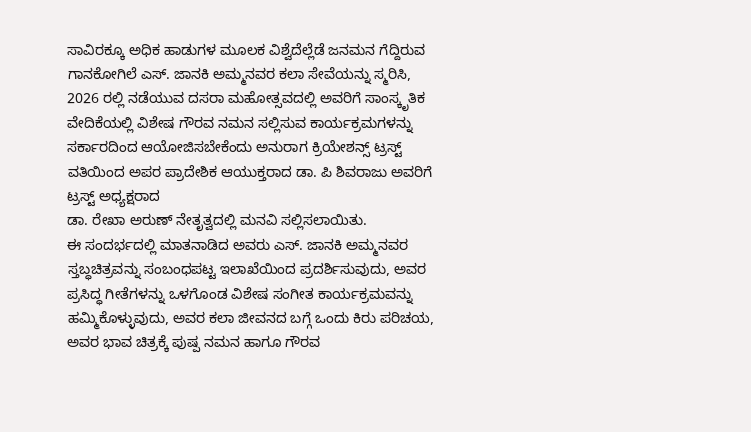ಸಾವಿರಕ್ಕೂ ಅಧಿಕ ಹಾಡುಗಳ ಮೂಲಕ ವಿಶ್ವೆದೆಲ್ಲೆಡೆ ಜನಮನ ಗೆದ್ದಿರುವ ಗಾನಕೋಗಿಲೆ ಎಸ್. ಜಾನಕಿ ಅಮ್ಮನವರ ಕಲಾ ಸೇವೆಯನ್ನು ಸ್ಮರಿಸಿ, 2026 ರಲ್ಲಿ ನಡೆಯುವ ದಸರಾ ಮಹೋತ್ಸವದಲ್ಲಿ ಅವರಿಗೆ ಸಾಂಸ್ಕೃತಿಕ ವೇದಿಕೆಯಲ್ಲಿ ವಿಶೇಷ ಗೌರವ ನಮನ ಸಲ್ಲಿಸುವ ಕಾರ್ಯಕ್ರಮಗಳನ್ನು ಸರ್ಕಾರದಿಂದ ಆಯೋಜಿಸಬೇಕೆಂದು ಅನುರಾಗ ಕ್ರಿಯೇಶನ್ಸ್ ಟ್ರಸ್ಟ್ ವತಿಯಿಂದ ಅಪರ ಪ್ರಾದೇಶಿಕ ಆಯುಕ್ತರಾದ ಡಾ. ಪಿ ಶಿವರಾಜು ಅವರಿಗೆ ಟ್ರಸ್ಟ್ ಅಧ್ಯಕ್ಷರಾದ
ಡಾ. ರೇಖಾ ಅರುಣ್ ನೇತೃತ್ವದಲ್ಲಿ ಮನವಿ ಸಲ್ಲಿಸಲಾಯಿತು.
ಈ ಸಂದರ್ಭದಲ್ಲಿ ಮಾತನಾಡಿದ ಅವರು ಎಸ್. ಜಾನಕಿ ಅಮ್ಮನವರ ಸ್ತಬ್ಧಚಿತ್ರವನ್ನು ಸಂಬಂಧಪಟ್ಟ ಇಲಾಖೆಯಿಂದ ಪ್ರದರ್ಶಿಸುವುದು, ಅವರ ಪ್ರಸಿದ್ಧ ಗೀತೆಗಳನ್ನು ಒಳಗೊಂಡ ವಿಶೇಷ ಸಂಗೀತ ಕಾರ್ಯಕ್ರಮವನ್ನು ಹಮ್ಮಿಕೊಳ್ಳುವುದು, ಅವರ ಕಲಾ ಜೀವನದ ಬಗ್ಗೆ ಒಂದು ಕಿರು ಪರಿಚಯ, ಅವರ ಭಾವ ಚಿತ್ರಕ್ಕೆ ಪುಷ್ಪ ನಮನ ಹಾಗೂ ಗೌರವ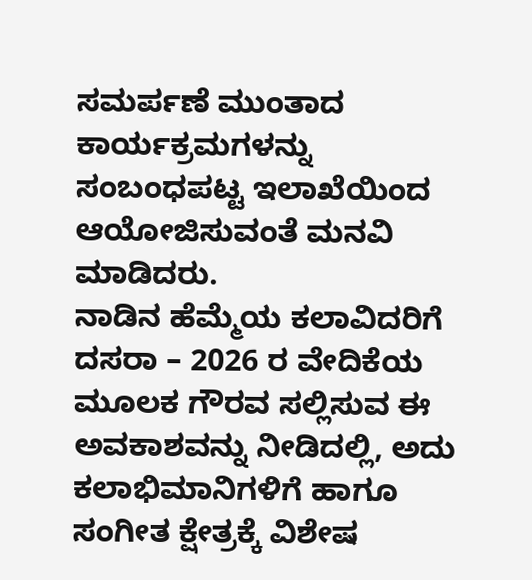ಸಮರ್ಪಣೆ ಮುಂತಾದ ಕಾರ್ಯಕ್ರಮಗಳನ್ನು ಸಂಬಂಧಪಟ್ಟ ಇಲಾಖೆಯಿಂದ ಆಯೋಜಿಸುವಂತೆ ಮನವಿ ಮಾಡಿದರು.
ನಾಡಿನ ಹೆಮ್ಮೆಯ ಕಲಾವಿದರಿಗೆ ದಸರಾ – 2026 ರ ವೇದಿಕೆಯ ಮೂಲಕ ಗೌರವ ಸಲ್ಲಿಸುವ ಈ ಅವಕಾಶವನ್ನು ನೀಡಿದಲ್ಲಿ, ಅದು ಕಲಾಭಿಮಾನಿಗಳಿಗೆ ಹಾಗೂ ಸಂಗೀತ ಕ್ಷೇತ್ರಕ್ಕೆ ವಿಶೇಷ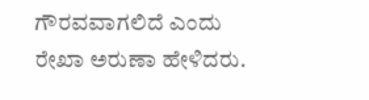ಗೌರವವಾಗಲಿದೆ ಎಂದು ರೇಖಾ ಅರುಣಾ ಹೇಳಿದರು.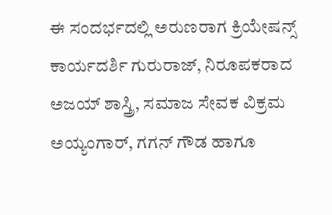ಈ ಸಂದರ್ಭದಲ್ಲಿ ಅರುಣರಾಗ ಕ್ರಿಯೇಷನ್ಸ್ ಕಾರ್ಯದರ್ಶಿ ಗುರುರಾಜ್, ನಿರೂಪಕರಾದ ಅಜಯ್ ಶಾಸ್ತ್ರಿ, ಸಮಾಜ ಸೇವಕ ವಿಕ್ರಮ ಅಯ್ಯಂಗಾರ್, ಗಗನ್ ಗೌಡ ಹಾಗೂ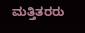ಮತ್ತಿತರರು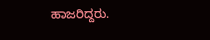ಹಾಜರಿದ್ದರು.